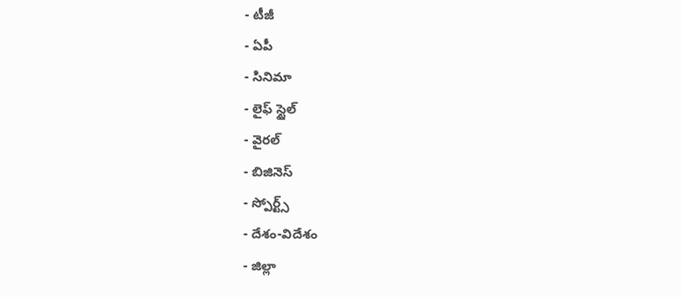- టీజీ
- ఏపీ
- సినిమా
- లైఫ్ స్టైల్
- వైరల్
- బిజినెస్
- స్పోర్ట్స్
- దేశం-విదేశం
- జిల్లా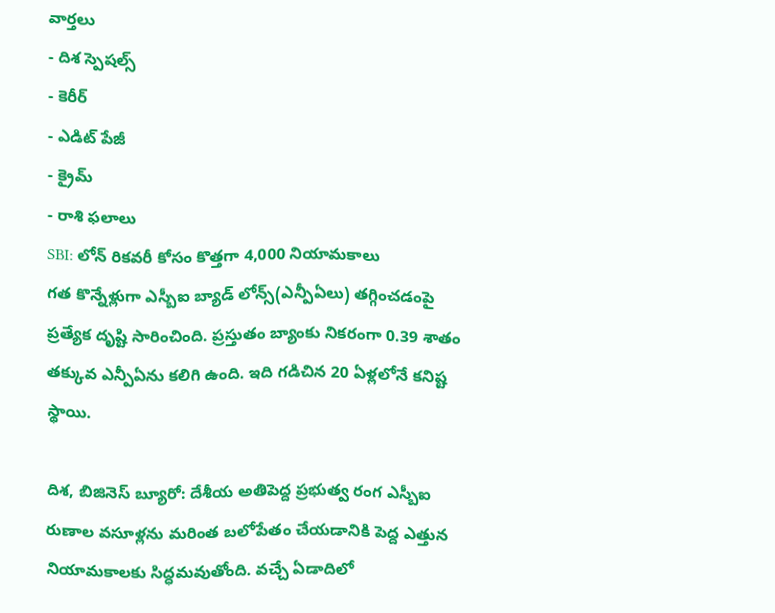వార్తలు
- దిశ స్పెషల్స్
- కెరీర్
- ఎడిట్ పేజీ
- క్రైమ్
- రాశి ఫలాలు
SBI: లోన్ రికవరీ కోసం కొత్తగా 4,000 నియామకాలు
గత కొన్నేళ్లుగా ఎస్బీఐ బ్యాడ్ లోన్స్(ఎన్పీఏలు) తగ్గించడంపై ప్రత్యేక దృష్టి సారించింది. ప్రస్తుతం బ్యాంకు నికరంగా 0.39 శాతం తక్కువ ఎన్పీఏను కలిగి ఉంది. ఇది గడిచిన 20 ఏళ్లలోనే కనిష్ట స్థాయి.

దిశ, బిజినెస్ బ్యూరో: దేశీయ అతిపెద్ద ప్రభుత్వ రంగ ఎస్బీఐ రుణాల వసూళ్లను మరింత బలోపేతం చేయడానికి పెద్ద ఎత్తున నియామకాలకు సిద్ధమవుతోంది. వచ్చే ఏడాదిలో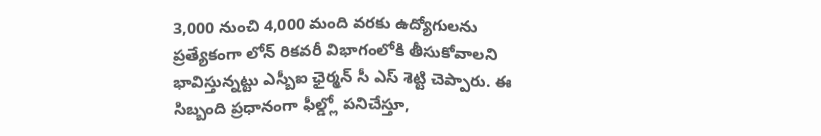3,000 నుంచి 4,000 మంది వరకు ఉద్యోగులను ప్రత్యేకంగా లోన్ రికవరీ విభాగంలోకి తీసుకోవాలని భావిస్తున్నట్టు ఎస్బీఐ ఛైర్మన్ సీ ఎస్ శెట్టి చెప్పారు. ఈ సిబ్బంది ప్రధానంగా ఫీల్డ్లో పనిచేస్తూ,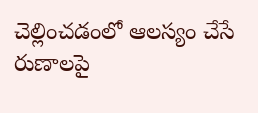చెల్లించడంలో ఆలస్యం చేసే రుణాలపై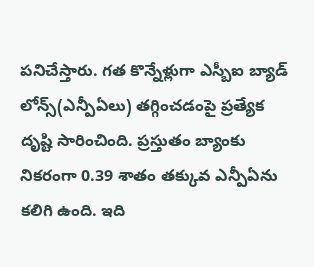పనిచేస్తారు. గత కొన్నేళ్లుగా ఎస్బీఐ బ్యాడ్ లోన్స్(ఎన్పీఏలు) తగ్గించడంపై ప్రత్యేక దృష్టి సారించింది. ప్రస్తుతం బ్యాంకు నికరంగా 0.39 శాతం తక్కువ ఎన్పీఏను కలిగి ఉంది. ఇది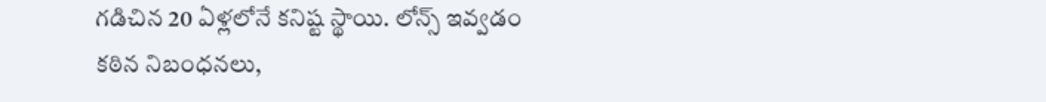గడిచిన 20 ఏళ్లలోనే కనిష్ట స్థాయి. లోన్స్ ఇవ్వడం కఠిన నిబంధనలు,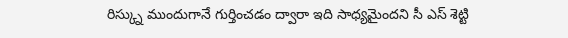రిస్క్ను ముందుగానే గుర్తించడం ద్వారా ఇది సాధ్యమైందని సీ ఎస్ శెట్టి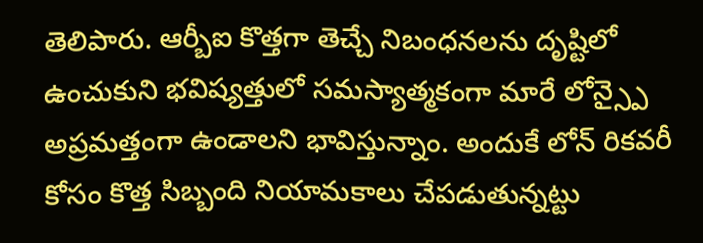తెలిపారు. ఆర్బీఐ కొత్తగా తెచ్చే నిబంధనలను దృష్టిలో ఉంచుకుని భవిష్యత్తులో సమస్యాత్మకంగా మారే లోన్స్పై అప్రమత్తంగా ఉండాలని భావిస్తున్నాం. అందుకే లోన్ రికవరీ కోసం కొత్త సిబ్బంది నియామకాలు చేపడుతున్నట్టు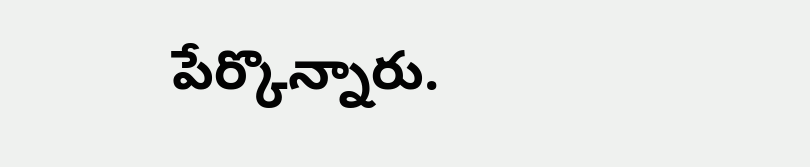పేర్కొన్నారు.